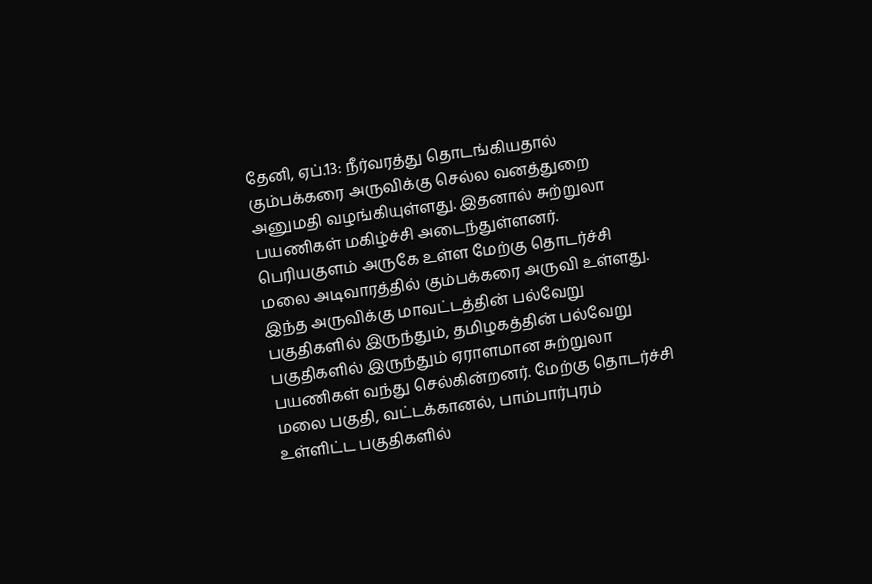தேனி, ஏப்.13: நீர்வரத்து தொடங்கியதால் கும்பக்கரை அருவிக்கு செல்ல வனத்துறை அனுமதி வழங்கியுள்ளது. இதனால் சுற்றுலா பயணிகள் மகிழ்ச்சி அடைந்துள்ளனர். பெரியகுளம் அருகே உள்ள மேற்கு தொடர்ச்சி மலை அடிவாரத்தில் கும்பக்கரை அருவி உள்ளது. இந்த அருவிக்கு மாவட்டத்தின் பல்வேறு பகுதிகளில் இருந்தும், தமிழகத்தின் பல்வேறு பகுதிகளில் இருந்தும் ஏராளமான சுற்றுலா பயணிகள் வந்து செல்கின்றனர். மேற்கு தொடர்ச்சி மலை பகுதி, வட்டக்கானல், பாம்பார்புரம் உள்ளிட்ட பகுதிகளில்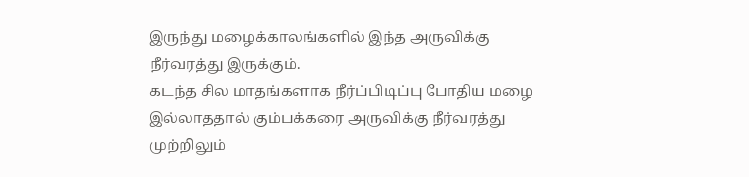இருந்து மழைக்காலங்களில் இந்த அருவிக்கு நீர்வரத்து இருக்கும்.
கடந்த சில மாதங்களாக நீர்ப்பிடிப்பு போதிய மழை இல்லாததால் கும்பக்கரை அருவிக்கு நீர்வரத்து முற்றிலும்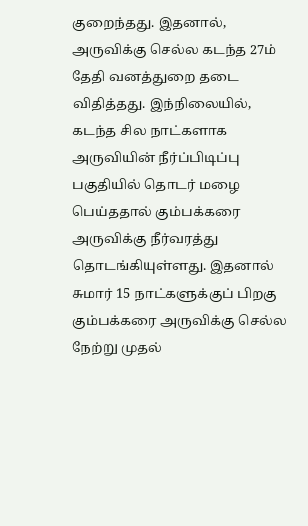குறைந்தது. இதனால், அருவிக்கு செல்ல கடந்த 27ம் தேதி வனத்துறை தடை விதித்தது. இந்நிலையில், கடந்த சில நாட்களாக அருவியின் நீர்ப்பிடிப்பு பகுதியில் தொடர் மழை பெய்ததால் கும்பக்கரை அருவிக்கு நீர்வரத்து தொடங்கியுள்ளது. இதனால் சுமார் 15 நாட்களுக்குப் பிறகு கும்பக்கரை அருவிக்கு செல்ல நேற்று முதல்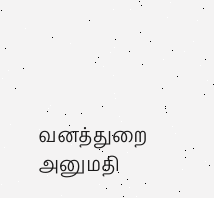வனத்துறை அனுமதி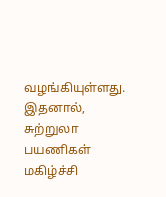வழங்கியுள்ளது. இதனால், சுற்றுலா பயணிகள் மகிழ்ச்சி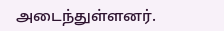அடைந்துள்ளனர்.